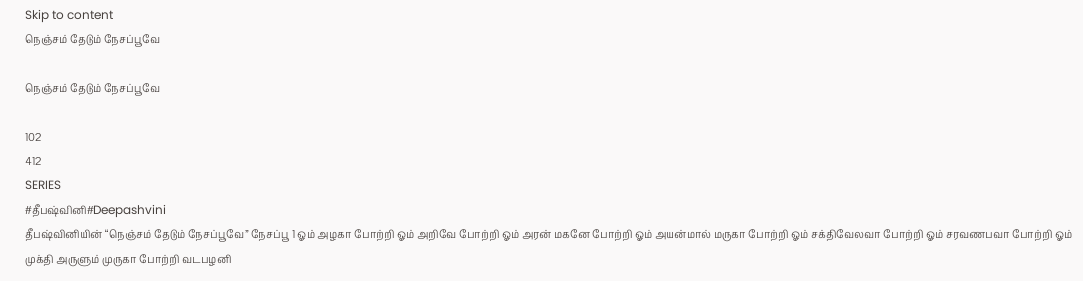Skip to content
நெஞ்சம் தேடும் நேசப்பூவே

நெஞ்சம் தேடும் நேசப்பூவே

102
412
SERIES
#தீபஷ்வினி#Deepashvini
தீபஷ்வினியின் “நெஞ்சம் தேடும் நேசப்பூவே” நேசப்பூ 1 ஓம் அழகா போற்றி ஓம் அறிவே போற்றி ஓம் அரன் மகனே போற்றி ஓம் அயன்மால் மருகா போற்றி ஓம் சக்திவேலவா போற்றி ஓம் சரவணபவா போற்றி ஓம் முக்தி அருளும் முருகா போற்றி வடபழனி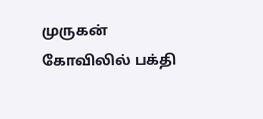முருகன் கோவிலில் பக்தி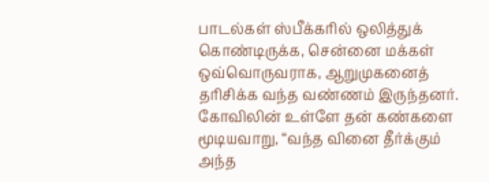பாடல்கள் ஸ்பீக்கரில் ஒலித்துக் கொண்டிருக்க, சென்னை மக்கள் ஒவ்வொருவராக, ஆறுமுகனைத் தரிசிக்க வந்த வண்ணம் இருந்தனர். கோவிலின் உள்ளே தன் கண்களை மூடியவாறு, “வந்த வினை தீர்க்கும் அந்த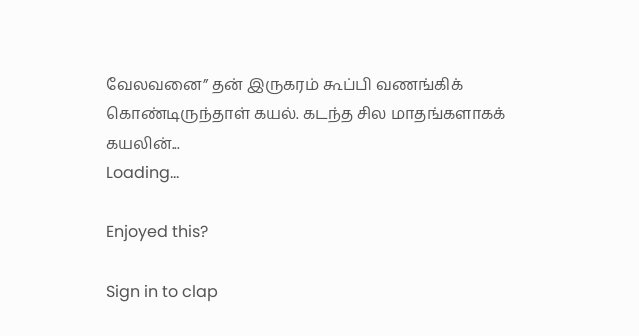வேலவனை” தன் இருகரம் கூப்பி வணங்கிக் கொண்டிருந்தாள் கயல். கடந்த சில மாதங்களாகக் கயலின்...
Loading...

Enjoyed this?

Sign in to clap